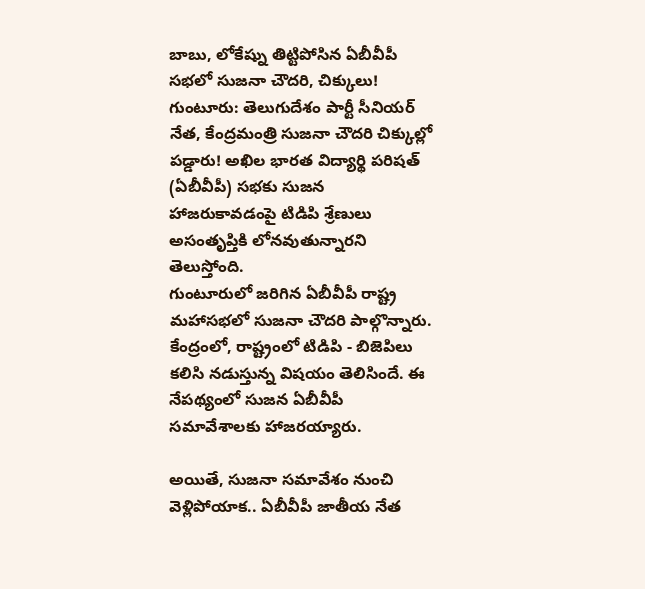బాబు, లోకేష్ను తిట్టిపోసిన ఏబీవీపీ సభలో సుజనా చౌదరి, చిక్కులు!
గుంటూరు: తెలుగుదేశం పార్టీ సీనియర్ నేత, కేంద్రమంత్రి సుజనా చౌదరి చిక్కుల్లో పడ్డారు! అఖిల భారత విద్యార్థి పరిషత్ (ఏబీవీపీ) సభకు సుజన హాజరుకావడంపై టిడిపి శ్రేణులు అసంతృప్తికి లోనవుతున్నారని తెలుస్తోంది.
గుంటూరులో జరిగిన ఏబీవీపీ రాష్ట్ర మహాసభలో సుజనా చౌదరి పాల్గొన్నారు. కేంద్రంలో, రాష్ట్రంలో టిడిపి - బిజెపిలు కలిసి నడుస్తున్న విషయం తెలిసిందే. ఈ నేపథ్యంలో సుజన ఏబీవీపీ సమావేశాలకు హాజరయ్యారు.

అయితే, సుజనా సమావేశం నుంచి వెళ్లిపోయాక.. ఏబీవీపీ జాతీయ నేత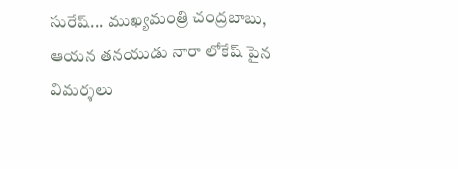సురేష్... ముఖ్యమంత్రి చంద్రబాబు, ఆయన తనయుడు నారా లోకేష్ పైన విమర్శలు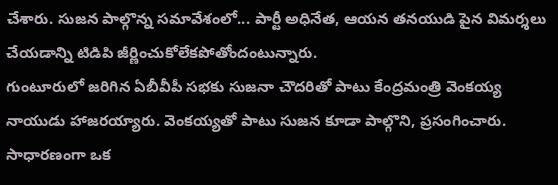చేశారు. సుజన పాల్గొన్న సమావేశంలో... పార్టీ అధినేత, ఆయన తనయుడి పైన విమర్శలు చేయడాన్ని టిడిపి జీర్ణించుకోలేకపోతోందంటున్నారు.
గుంటూరులో జరిగిన ఏబీవీపీ సభకు సుజనా చౌదరితో పాటు కేంద్రమంత్రి వెంకయ్య నాయుడు హాజరయ్యారు. వెంకయ్యతో పాటు సుజన కూడా పాల్గొని, ప్రసంగించారు. సాధారణంగా ఒక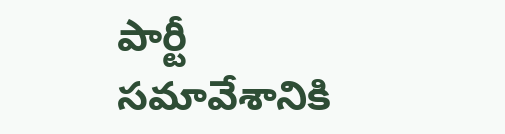పార్టీ సమావేశానికి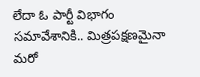లేదా ఓ పార్టీ విభాగం సమావేశానికి.. మిత్రపక్షణమైనా మరో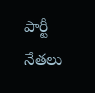పార్టీ నేతలు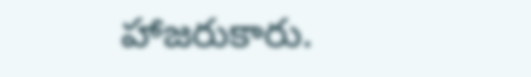హాజరుకారు.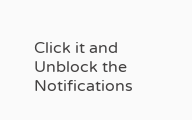Click it and Unblock the Notifications